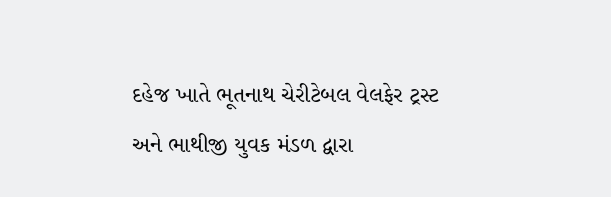દહેજ ખાતે ભૂતનાથ ચેરીટેબલ વેલફેર ટ્રસ્ટ અને ભાથીજી યુવક મંડળ દ્વારા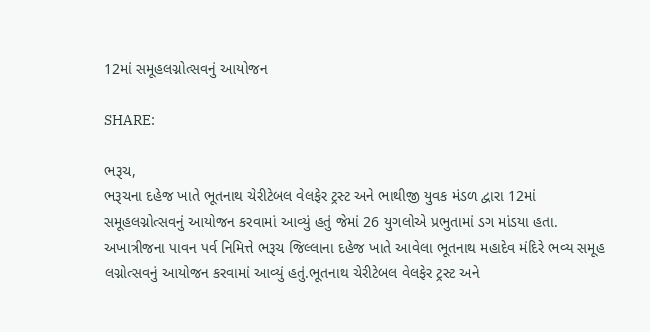12માં સમૂહલગ્નોત્સવનું આયોજન

SHARE:

ભરૂચ,
ભરૂચના દહેજ ખાતે ભૂતનાથ ચેરીટેબલ વેલફેર ટ્રસ્ટ અને ભાથીજી યુવક મંડળ દ્વારા 12માં સમૂહલગ્નોત્સવનું આયોજન કરવામાં આવ્યું હતું જેમાં 26 યુગલોએ પ્રભુતામાં ડગ માંડયા હતા.
અખાત્રીજના પાવન પર્વ નિમિત્તે ભરૂચ જિલ્લાના દહેજ ખાતે આવેલા ભૂતનાથ મહાદેવ મંદિરે ભવ્ય સમૂહ લગ્નોત્સવનું આયોજન કરવામાં આવ્યું હતું.ભૂતનાથ ચેરીટેબલ વેલફેર ટ્રસ્ટ અને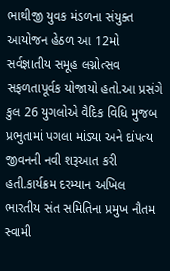ભાથીજી યુવક મંડળના સંયુક્ત આયોજન હેઠળ આ 12મો સર્વજ્ઞાતીય સમૂહ લગ્નોત્સવ સફળતાપૂર્વક યોજાયો હતો.આ પ્રસંગે કુલ 26 યુગલોએ વૈદિક વિધિ મુજબ પ્રભુતામાં પગલા માંડ્યા અને દાંપત્ય જીવનની નવી શરૂઆત કરી હતી.કાર્યક્રમ દરમ્યાન અખિલ ભારતીય સંત સમિતિના પ્રમુખ નૌતમ સ્વામી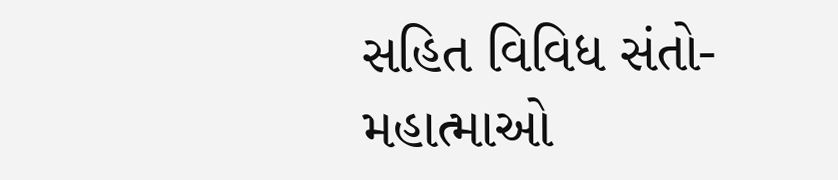સહિત વિવિધ સંતો-મહાત્માઓ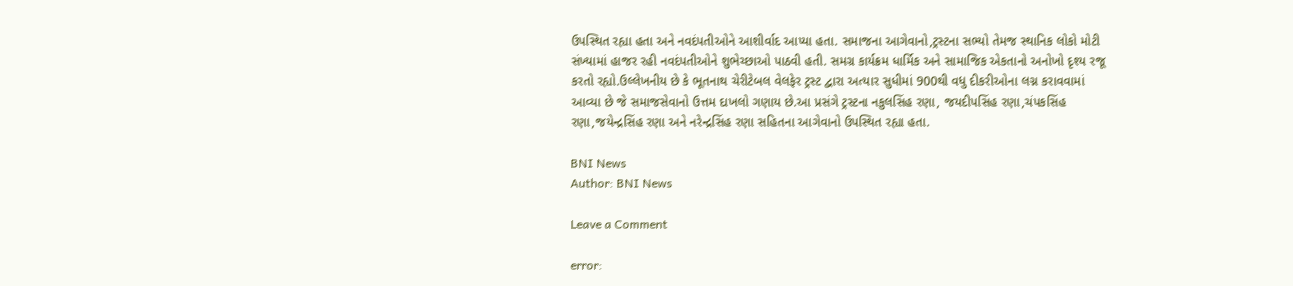ઉપસ્થિત રહ્યા હતા અને નવદંપતીઓને આશીર્વાદ આપ્યા હતા. સમાજના આગેવાનો,ટ્રસ્ટના સભ્યો તેમજ સ્થાનિક લોકો મોટી સંખ્યામાં હાજર રહી નવદંપતીઓને શુભેચ્છાઓ પાઠવી હતી. સમગ્ર કાર્યક્રમ ધાર્મિક અને સામાજિક એકતાનો અનોખો દૃશ્ય રજૂ કરતો રહ્યો.ઉલ્લેખનીય છે કે ભૂતનાથ ચેરીટેબલ વેલફેર ટ્રસ્ટ દ્વારા અત્યાર સુધીમાં 900થી વધુ દીકરીઓના લગ્ન કરાવવામાં આવ્યા છે જે સમાજસેવાનો ઉત્તમ દાખલો ગણાય છે.આ પ્રસંગે ટ્રસ્ટના નકુલસિંહ રણા, જયદીપસિંહ રણા,ચંપકસિંહ રણા,જયેન્દ્રસિંહ રણા અને નરેન્દ્રસિંહ રણા સહિતના આગેવાનો ઉપસ્થિત રહ્યા હતા.

BNI News
Author: BNI News

Leave a Comment

error: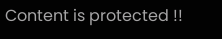Content is protected !!